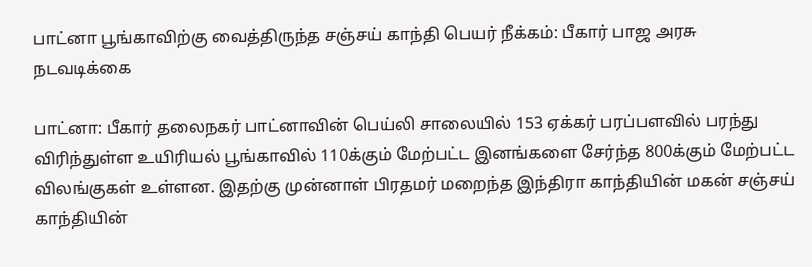பாட்னா பூங்காவிற்கு வைத்திருந்த சஞ்சய் காந்தி பெயர் நீக்கம்: பீகார் பாஜ அரசு நடவடிக்கை

பாட்னா: பீகார் தலைநகர் பாட்னாவின் பெய்லி சாலையில் 153 ஏக்கர் பரப்பளவில் பரந்து விரிந்துள்ள உயிரியல் பூங்காவில் 110க்கும் மேற்பட்ட இனங்களை சேர்ந்த 800க்கும் மேற்பட்ட விலங்குகள் உள்ளன. இதற்கு முன்னாள் பிரதமர் மறைந்த இந்திரா காந்தியின் மகன் சஞ்சய் காந்தியின்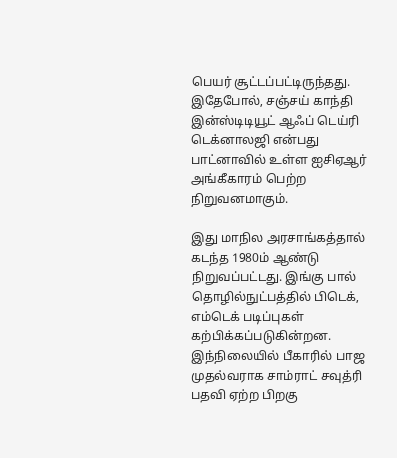பெயர் சூட்டப்பட்டிருந்தது. இதேபோல், சஞ்சய் காந்தி இன்ஸ்டிடியூட் ஆஃப் டெய்ரி டெக்னாலஜி என்பது பாட்னாவில் உள்ள ஐசிஏஆர் அங்கீகாரம் பெற்ற நிறுவனமாகும்.

இது மாநில அரசாங்கத்தால் கடந்த 1980ம் ஆண்டு நிறுவப்பட்டது. இங்கு பால் தொழில்நுட்பத்தில் பிடெக், எம்டெக் படிப்புகள் கற்பிக்கப்படுகின்றன. இந்நிலையில் பீகாரில் பாஜ முதல்வராக சாம்ராட் சவுத்ரி பதவி ஏற்ற பிறகு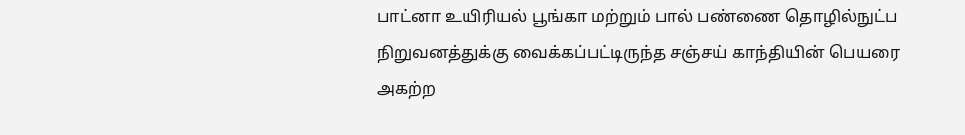பாட்னா உயிரியல் பூங்கா மற்றும் பால் பண்ணை தொழில்நுட்ப நிறுவனத்துக்கு வைக்கப்பட்டிருந்த சஞ்சய் காந்தியின் பெயரை அகற்ற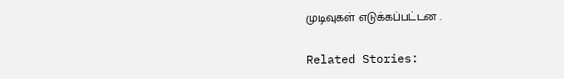முடிவுகள் எடுக்கப்பட்டன .

Related Stories: